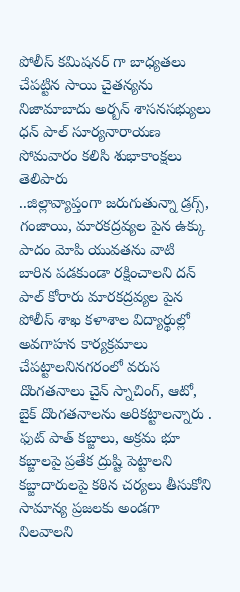పోలీస్ కమిషనర్ గా బాధ్యతలు చేపట్టిన సాయి చైతన్యను నిజామాబాదు అర్బన్ శాసనసభ్యులు ధన్ పాల్ సూర్యనారాయణ సోమవారం కలిసి శుభాకాంక్షలు తెలిపారు
..జిల్లావ్యాప్తంగా జరుగుతున్నా డ్రగ్స్, గంజాయి, మారకద్రవ్యల పైన ఉక్కు పాదం మోపి యువతను వాటి బారిన పడకుండా రక్షించాలని దన్ పాల్ కోరారు మారకద్రవ్యల పైన పోలీస్ శాఖ కళాశాల విద్యార్థుల్లో అవగాహన కార్యక్రమాలు చేపట్టాలనినగరంలో వరుస దొంగతనాలు చైన్ స్నాచింగ్, ఆటో, బైక్ దొంగతనాలను అరికట్టాలన్నారు .
ఫుట్ పాత్ కబ్జాలు, అక్రమ భూ కబ్జాలపై ప్రతేక ద్రుష్టి పెట్టాలని కబ్జాదారులపై కఠిన చర్యలు తీసుకోని సామాన్య ప్రజలకు అండగా నిలవాలని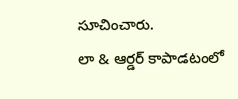సూచించారు.
లా & ఆర్డర్ కాపాడటంలో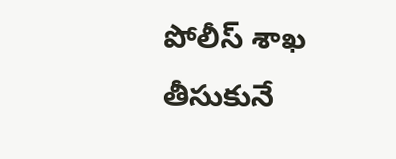పోలీస్ శాఖ తీసుకునే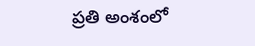ప్రతి అంశంలో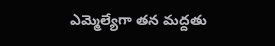ఎమ్మెల్యేగా తన మద్దతు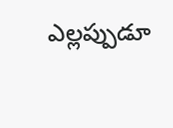ఎల్లప్పుడూ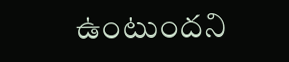ఉంటుందని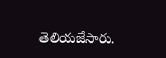తెలియజేసారు.